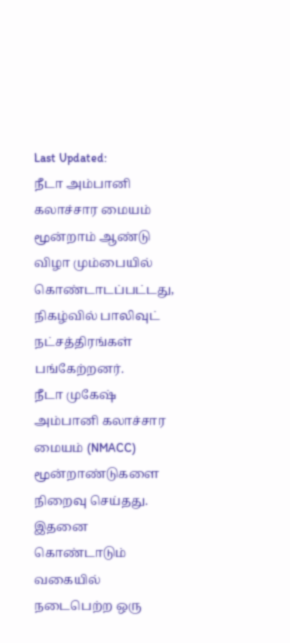Last Updated:
நீடா அம்பானி கலாச்சார மையம் மூன்றாம் ஆண்டு விழா மும்பையில் கொண்டாடப்பட்டது, நிகழ்வில் பாலிவுட் நட்சத்திரங்கள் பங்கேற்றனர்.
நீடா முகேஷ் அம்பானி கலாச்சார மையம் (NMACC) மூன்றாண்டுகளை நிறைவு செய்தது. இதனை கொண்டாடும் வகையில் நடைபெற்ற ஒரு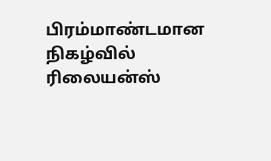பிரம்மாண்டமான நிகழ்வில் ரிலையன்ஸ்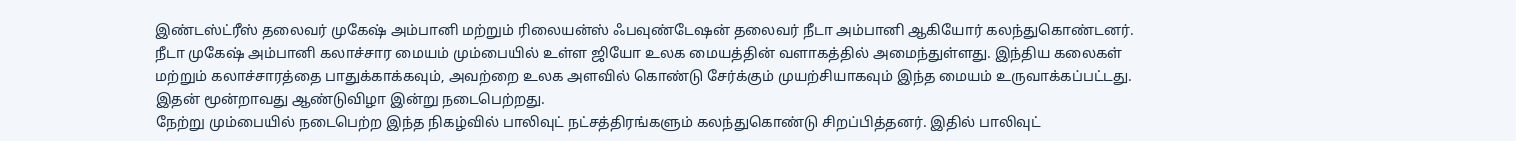இண்டஸ்ட்ரீஸ் தலைவர் முகேஷ் அம்பானி மற்றும் ரிலையன்ஸ் ஃபவுண்டேஷன் தலைவர் நீடா அம்பானி ஆகியோர் கலந்துகொண்டனர்.
நீடா முகேஷ் அம்பானி கலாச்சார மையம் மும்பையில் உள்ள ஜியோ உலக மையத்தின் வளாகத்தில் அமைந்துள்ளது. இந்திய கலைகள் மற்றும் கலாச்சாரத்தை பாதுக்காக்கவும், அவற்றை உலக அளவில் கொண்டு சேர்க்கும் முயற்சியாகவும் இந்த மையம் உருவாக்கப்பட்டது. இதன் மூன்றாவது ஆண்டுவிழா இன்று நடைபெற்றது.
நேற்று மும்பையில் நடைபெற்ற இந்த நிகழ்வில் பாலிவுட் நட்சத்திரங்களும் கலந்துகொண்டு சிறப்பித்தனர். இதில் பாலிவுட்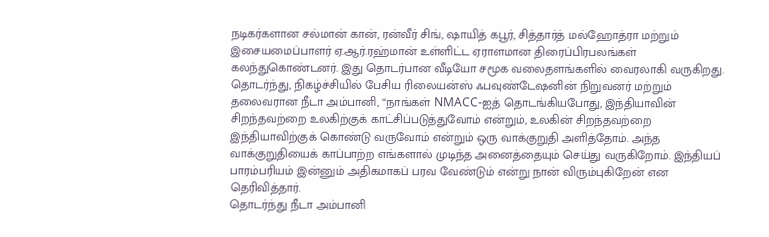நடிகர்களான சல்மான் கான், ரன்வீர் சிங், ஷாயித் கபூர், சித்தார்த் மல்ஹோத்ரா மற்றும் இசையமைப்பாளர் ஏ.ஆர்.ரஹ்மான் உள்ளிட்ட ஏராளமான திரைப்பிரபலங்கள் கலந்துகொண்டனர். இது தொடர்பான வீடியோ சமூக வலைதளங்களில் வைரலாகி வருகிறது.
தொடர்ந்து, நிகழ்ச்சியில் பேசிய ரிலையன்ஸ் ஃபவுண்டேஷனின் நிறுவனர் மற்றும் தலைவரான நீடா அம்பானி, “நாங்கள் NMACC-ஐத் தொடங்கியபோது, இந்தியாவின் சிறந்தவற்றை உலகிற்குக் காட்சிப்படுத்துவோம் என்றும், உலகின் சிறந்தவற்றை இந்தியாவிற்குக் கொண்டு வருவோம் என்றும் ஒரு வாக்குறுதி அளித்தோம். அந்த வாக்குறுதியைக் காப்பாற்ற எங்களால் முடிந்த அனைத்தையும் செய்து வருகிறோம். இந்தியப் பாரம்பரியம் இன்னும் அதிகமாகப் பரவ வேண்டும் என்று நான் விரும்புகிறேன் என தெரிவித்தார்.
தொடர்ந்து நீடா அம்பானி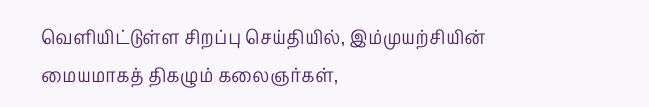வெளியிட்டுள்ள சிறப்பு செய்தியில், இம்முயற்சியின் மையமாகத் திகழும் கலைஞர்கள்,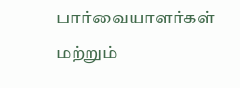பார்வையாளர்கள் மற்றும்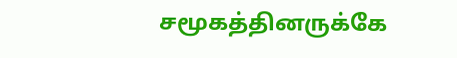சமூகத்தினருக்கே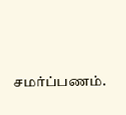சமர்ப்பணம்.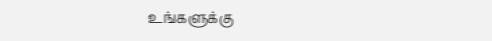உங்களுக்கு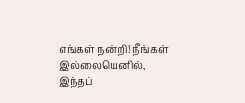எங்கள் நன்றி! நீங்கள் இல்லையெனில், இந்தப்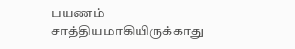பயணம் சாத்தியமாகியிருக்காது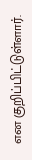என குறிப்பிட்டுள்ளார்.